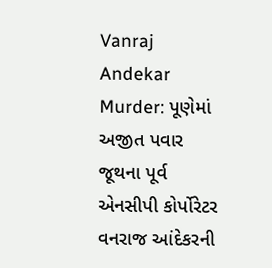Vanraj Andekar Murder: પૂણેમાં અજીત પવાર જૂથના પૂર્વ એનસીપી કોર્પોરેટર વનરાજ આંદેકરની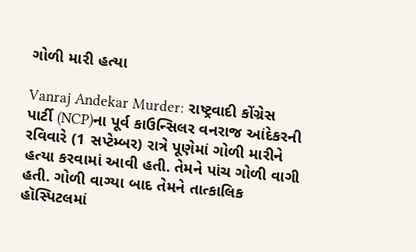ગોળી મારી હત્યા

Vanraj Andekar Murder: રાષ્ટ્રવાદી કોંગ્રેસ પાર્ટી (NCP)ના પૂર્વ કાઉન્સિલર વનરાજ આંદેકરની રવિવારે (1 સપ્ટેમ્બર) રાત્રે પૂણેમાં ગોળી મારીને હત્યા કરવામાં આવી હતી. તેમને પાંચ ગોળી વાગી હતી. ગોળી વાગ્યા બાદ તેમને તાત્કાલિક હૉસ્પિટલમાં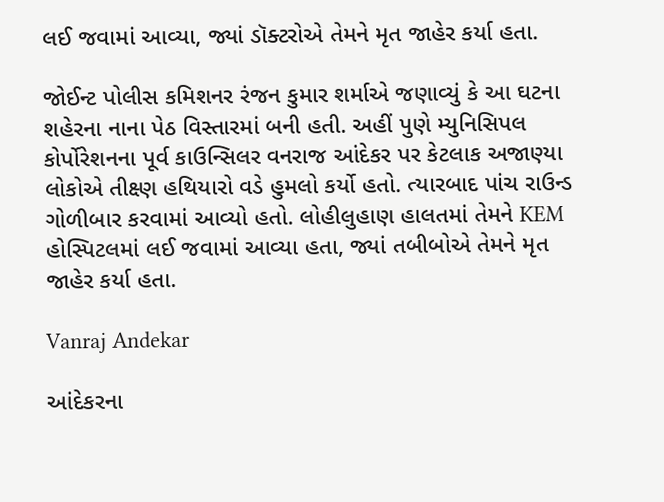લઈ જવામાં આવ્યા, જ્યાં ડૉક્ટરોએ તેમને મૃત જાહેર કર્યા હતા.

જોઈન્ટ પોલીસ કમિશનર રંજન કુમાર શર્માએ જણાવ્યું કે આ ઘટના શહેરના નાના પેઠ વિસ્તારમાં બની હતી. અહીં પુણે મ્યુનિસિપલ કોર્પોરેશનના પૂર્વ કાઉન્સિલર વનરાજ આંદેકર પર કેટલાક અજાણ્યા લોકોએ તીક્ષ્ણ હથિયારો વડે હુમલો કર્યો હતો. ત્યારબાદ પાંચ રાઉન્ડ ગોળીબાર કરવામાં આવ્યો હતો. લોહીલુહાણ હાલતમાં તેમને KEM હોસ્પિટલમાં લઈ જવામાં આવ્યા હતા, જ્યાં તબીબોએ તેમને મૃત જાહેર કર્યા હતા.

Vanraj Andekar

આંદેકરના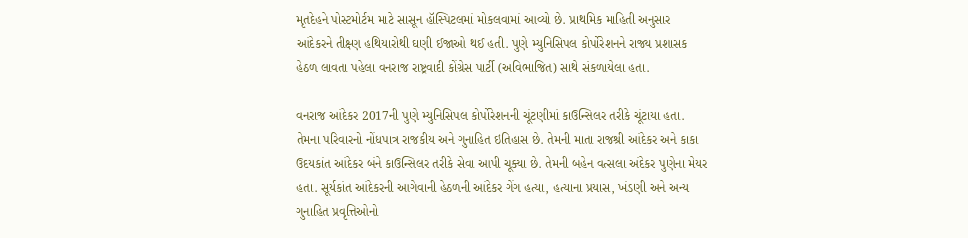મૃતદેહને પોસ્ટમોર્ટમ માટે સાસૂન હૉસ્પિટલમાં મોકલવામાં આવ્યો છે. પ્રાથમિક માહિતી અનુસાર આંદેકરને તીક્ષ્ણ હથિયારોથી ઘણી ઈજાઓ થઈ હતી. પુણે મ્યુનિસિપલ કોર્પોરેશનને રાજ્ય પ્રશાસક હેઠળ લાવતા પહેલા વનરાજ રાષ્ટ્રવાદી કોંગ્રેસ પાર્ટી (અવિભાજિત) સાથે સંકળાયેલા હતા.

વનરાજ આંદેકર 2017ની પુણે મ્યુનિસિપલ કોર્પોરેશનની ચૂંટણીમાં કાઉન્સિલર તરીકે ચૂંટાયા હતા. તેમના પરિવારનો નોંધપાત્ર રાજકીય અને ગુનાહિત ઇતિહાસ છે. તેમની માતા રાજશ્રી આંદેકર અને કાકા ઉદયકાંત આંદેકર બંને કાઉન્સિલર તરીકે સેવા આપી ચૂક્યા છે. તેમની બહેન વત્સલા અંદેકર પુણેના મેયર હતા. સૂર્યકાંત આંદેકરની આગેવાની હેઠળની આંદેકર ગેંગ હત્યા, હત્યાના પ્રયાસ, ખંડણી અને અન્ય ગુનાહિત પ્રવૃત્તિઓનો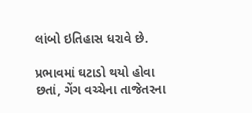લાંબો ઇતિહાસ ધરાવે છે.

પ્રભાવમાં ઘટાડો થયો હોવા છતાં, ગેંગ વચ્ચેના તાજેતરના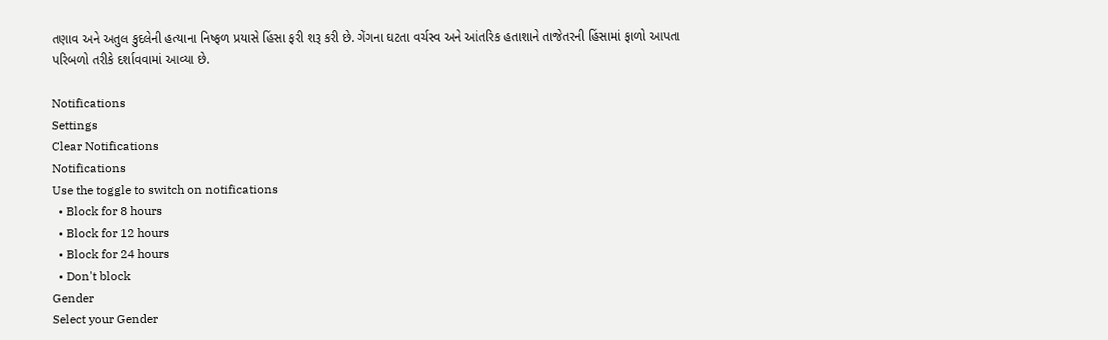તણાવ અને અતુલ કુદલેની હત્યાના નિષ્ફળ પ્રયાસે હિંસા ફરી શરૂ કરી છે. ગેંગના ઘટતા વર્ચસ્વ અને આંતરિક હતાશાને તાજેતરની હિંસામાં ફાળો આપતા પરિબળો તરીકે દર્શાવવામાં આવ્યા છે.

Notifications
Settings
Clear Notifications
Notifications
Use the toggle to switch on notifications
  • Block for 8 hours
  • Block for 12 hours
  • Block for 24 hours
  • Don't block
Gender
Select your Gender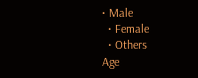• Male
  • Female
  • Others
Age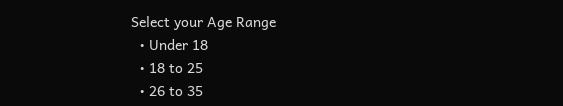Select your Age Range
  • Under 18
  • 18 to 25
  • 26 to 35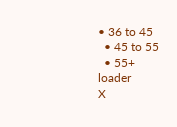• 36 to 45
  • 45 to 55
  • 55+
loader
X